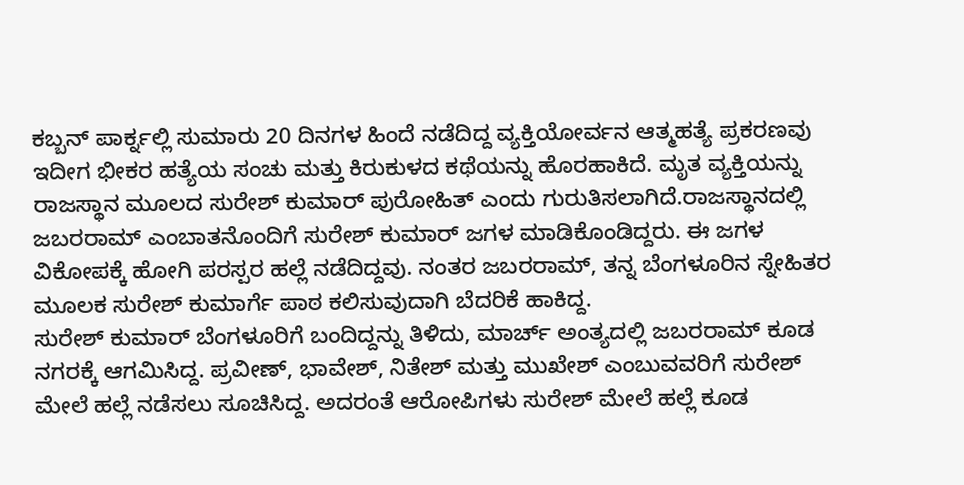ಕಬ್ಬನ್ ಪಾರ್ಕ್ನಲ್ಲಿ ಸುಮಾರು 20 ದಿನಗಳ ಹಿಂದೆ ನಡೆದಿದ್ದ ವ್ಯಕ್ತಿಯೋರ್ವನ ಆತ್ಮಹತ್ಯೆ ಪ್ರಕರಣವು ಇದೀಗ ಭೀಕರ ಹತ್ಯೆಯ ಸಂಚು ಮತ್ತು ಕಿರುಕುಳದ ಕಥೆಯನ್ನು ಹೊರಹಾಕಿದೆ. ಮೃತ ವ್ಯಕ್ತಿಯನ್ನು ರಾಜಸ್ಥಾನ ಮೂಲದ ಸುರೇಶ್ ಕುಮಾರ್ ಪುರೋಹಿತ್ ಎಂದು ಗುರುತಿಸಲಾಗಿದೆ.ರಾಜಸ್ಥಾನದಲ್ಲಿ ಜಬರರಾಮ್ ಎಂಬಾತನೊಂದಿಗೆ ಸುರೇಶ್ ಕುಮಾರ್ ಜಗಳ ಮಾಡಿಕೊಂಡಿದ್ದರು. ಈ ಜಗಳ ವಿಕೋಪಕ್ಕೆ ಹೋಗಿ ಪರಸ್ಪರ ಹಲ್ಲೆ ನಡೆದಿದ್ದವು. ನಂತರ ಜಬರರಾಮ್, ತನ್ನ ಬೆಂಗಳೂರಿನ ಸ್ನೇಹಿತರ ಮೂಲಕ ಸುರೇಶ್ ಕುಮಾರ್ಗೆ ಪಾಠ ಕಲಿಸುವುದಾಗಿ ಬೆದರಿಕೆ ಹಾಕಿದ್ದ.
ಸುರೇಶ್ ಕುಮಾರ್ ಬೆಂಗಳೂರಿಗೆ ಬಂದಿದ್ದನ್ನು ತಿಳಿದು, ಮಾರ್ಚ್ ಅಂತ್ಯದಲ್ಲಿ ಜಬರರಾಮ್ ಕೂಡ ನಗರಕ್ಕೆ ಆಗಮಿಸಿದ್ದ. ಪ್ರವೀಣ್, ಭಾವೇಶ್, ನಿತೇಶ್ ಮತ್ತು ಮುಖೇಶ್ ಎಂಬುವವರಿಗೆ ಸುರೇಶ್ ಮೇಲೆ ಹಲ್ಲೆ ನಡೆಸಲು ಸೂಚಿಸಿದ್ದ. ಅದರಂತೆ ಆರೋಪಿಗಳು ಸುರೇಶ್ ಮೇಲೆ ಹಲ್ಲೆ ಕೂಡ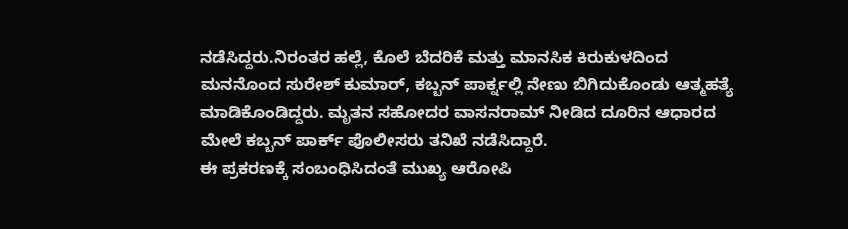ನಡೆಸಿದ್ದರು.ನಿರಂತರ ಹಲ್ಲೆ, ಕೊಲೆ ಬೆದರಿಕೆ ಮತ್ತು ಮಾನಸಿಕ ಕಿರುಕುಳದಿಂದ ಮನನೊಂದ ಸುರೇಶ್ ಕುಮಾರ್, ಕಬ್ಬನ್ ಪಾರ್ಕ್ನಲ್ಲಿ ನೇಣು ಬಿಗಿದುಕೊಂಡು ಆತ್ಮಹತ್ಯೆ ಮಾಡಿಕೊಂಡಿದ್ದರು. ಮೃತನ ಸಹೋದರ ವಾಸನರಾಮ್ ನೀಡಿದ ದೂರಿನ ಆಧಾರದ ಮೇಲೆ ಕಬ್ಬನ್ ಪಾರ್ಕ್ ಪೊಲೀಸರು ತನಿಖೆ ನಡೆಸಿದ್ದಾರೆ.
ಈ ಪ್ರಕರಣಕ್ಕೆ ಸಂಬಂಧಿಸಿದಂತೆ ಮುಖ್ಯ ಆರೋಪಿ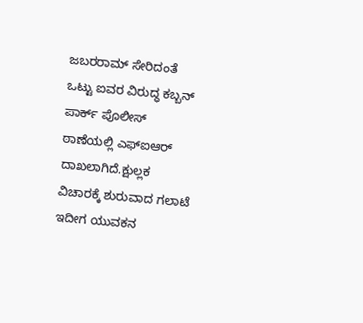ಜಬರರಾಮ್ ಸೇರಿದಂತೆ ಒಟ್ಟು ಐವರ ವಿರುದ್ಧ ಕಬ್ಬನ್ ಪಾರ್ಕ್ ಪೊಲೀಸ್ ಠಾಣೆಯಲ್ಲಿ ಎಫ್ಐಆರ್ ದಾಖಲಾಗಿದೆ.ಕ್ಷುಲ್ಲಕ ವಿಚಾರಕ್ಕೆ ಶುರುವಾದ ಗಲಾಟೆ ಇದೀಗ ಯುವಕನ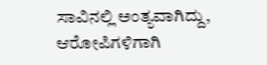ಸಾವಿನಲ್ಲಿ ಅಂತ್ಯವಾಗಿದ್ದು, ಆರೋಪಿಗಳಿಗಾಗಿ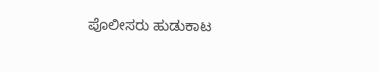ಪೊಲೀಸರು ಹುಡುಕಾಟ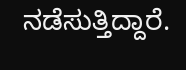ನಡೆಸುತ್ತಿದ್ದಾರೆ.